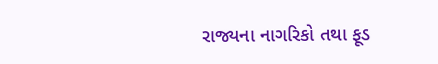રાજ્યના નાગરિકો તથા ફૂડ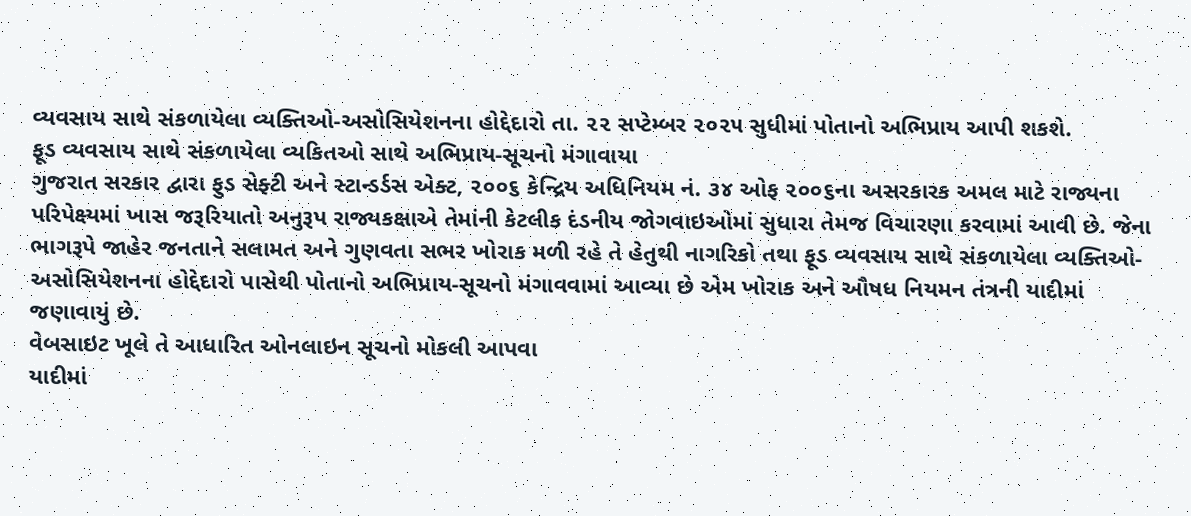વ્યવસાય સાથે સંકળાયેલા વ્યક્તિઓ-અસોસિયેશનના હોદ્દેદારો તા. ૨૨ સપ્ટેમ્બર ૨૦૨૫ સુધીમાં પોતાનો અભિપ્રાય આપી શકશે.
ફૂડ વ્યવસાય સાથે સંકળાયેલા વ્યકિતઓ સાથે અભિપ્રાય-સૂચનો મંગાવાયા
ગુજરાત સરકાર દ્વારા ફુડ સેફ્ટી અને સ્ટાન્ડર્ડસ એક્ટ, ૨૦૦૬ કેન્દ્રિય અધિનિયમ નં. ૩૪ ઓફ ૨૦૦૬ના અસરકારક અમલ માટે રાજ્યના પરિપેક્ષ્યમાં ખાસ જરૂરિયાતો અનુરૂપ રાજ્યકક્ષાએ તેમાંની કેટલીક દંડનીય જોગવાઇઓમાં સુધારા તેમજ વિચારણા કરવામાં આવી છે. જેના ભાગરૂપે જાહેર જનતાને સલામત અને ગુણવતા સભર ખોરાક મળી રહે તે હેતુથી નાગરિકો તથા ફૂડ વ્યવસાય સાથે સંકળાયેલા વ્યક્તિઓ-અસોસિયેશનના હોદ્દેદારો પાસેથી પોતાનો અભિપ્રાય-સૂચનો મંગાવવામાં આવ્યા છે એમ ખોરાક અને ઔષધ નિયમન તંત્રની યાદીમાં જણાવાયું છે.
વેબસાઇટ ખૂલે તે આધારિત ઓનલાઇન સૂચનો મોકલી આપવા
યાદીમાં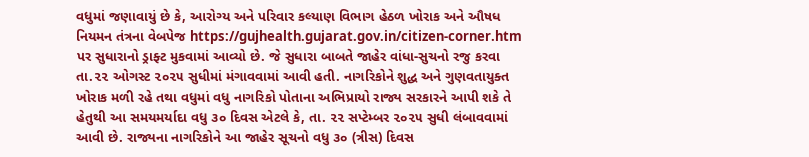વધુમાં જણાવાયું છે કે, આરોગ્ય અને પરિવાર કલ્યાણ વિભાગ હેઠળ ખોરાક અને ઔષધ નિયમન તંત્રના વેબપેજ https://gujhealth.gujarat.gov.in/citizen-corner.htm પર સુધારાનો ડ્રાફ્ટ મુકવામાં આવ્યો છે. જે સુધારા બાબતે જાહેર વાંધા-સુચનો રજુ કરવા તા.૨૨ ઓગસ્ટ ૨૦૨૫ સુધીમાં મંગાવવામાં આવી હતી. નાગરિકોને શુદ્ધ અને ગુણવતાયુક્ત ખોરાક મળી રહે તથા વધુમાં વધુ નાગરિકો પોતાના અભિપ્રાયો રાજ્ય સરકારને આપી શકે તે હેતુથી આ સમયમર્યાદા વધુ ૩૦ દિવસ એટલે કે, તા. ૨૨ સપ્ટેમ્બર ૨૦૨૫ સુધી લંબાવવામાં આવી છે. રાજ્યના નાગરિકોને આ જાહેર સૂચનો વધુ ૩૦ (ત્રીસ) દિવસ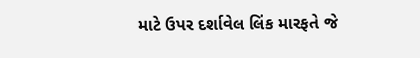માટે ઉપર દર્શાવેલ લિંક મારફતે જે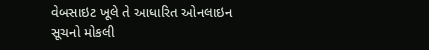વેબસાઇટ ખૂલે તે આધારિત ઓનલાઇન સૂચનો મોકલી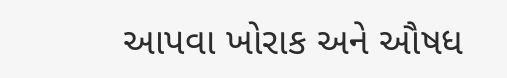આપવા ખોરાક અને ઔષધ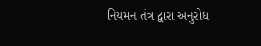નિયમન તંત્ર દ્વારા અનુરોધ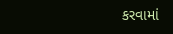કરવામાં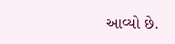આવ્યો છે.